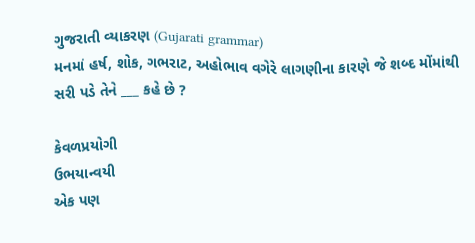ગુજરાતી વ્યાકરણ (Gujarati grammar)
મનમાં હર્ષ, શોક, ગભરાટ, અહોભાવ વગેરે લાગણીના કારણે જે શબ્દ મોંમાંથી સરી પડે તેને ___ કહે છે ?

કેવળપ્રયોગી
ઉભયાન્વયી
એક પણ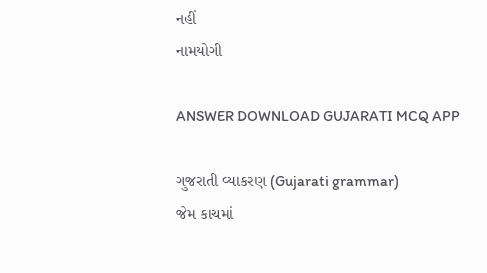નહીં
નામયોગી

ANSWER DOWNLOAD GUJARATI MCQ APP

ગુજરાતી વ્યાકરણ (Gujarati grammar)
જેમ કાચમાં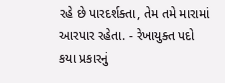રહે છે પારદર્શક્તા, તેમ તમે મારામાં આરપાર રહેતા. - રેખાયુક્ત પદો કયા પ્રકારનું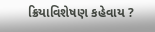ક્રિયાવિશેષણ કહેવાય ?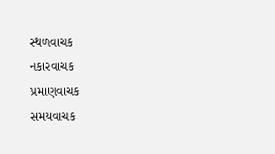સ્થળવાચક
નકારવાચક
પ્રમાણવાચક
સમયવાચક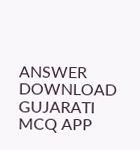ANSWER DOWNLOAD GUJARATI MCQ APP